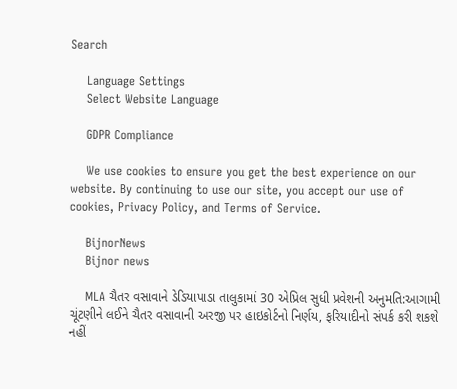Search

    Language Settings
    Select Website Language

    GDPR Compliance

    We use cookies to ensure you get the best experience on our website. By continuing to use our site, you accept our use of cookies, Privacy Policy, and Terms of Service.

    BijnorNews
    Bijnor news

    MLA ચૈતર વસાવાને ડેડિયાપાડા તાલુકામાં 30 એપ્રિલ સુધી પ્રવેશની અનુમતિ:આગામી ચૂંટણીને લઈને ચૈતર વસાવાની અરજી પર હાઇકોર્ટનો નિર્ણય, ફરિયાદીનો સંપર્ક કરી શકશે નહીં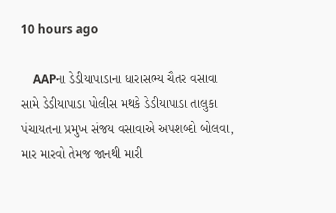10 hours ago

    AAPના ડેડીયાપાડાના ધારાસભ્ય ચૈતર વસાવા સામે ડેડીયાપાડા પોલીસ મથકે ડેડીયાપાડા તાલુકા પંચાયતના પ્રમુખ સંજય વસાવાએ અપશબ્દો બોલવા, માર મારવો તેમજ જાનથી મારી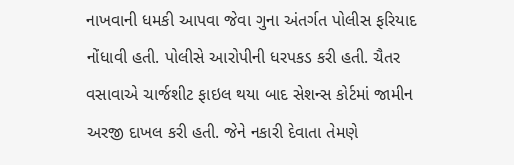નાખવાની ધમકી આપવા જેવા ગુના અંતર્ગત પોલીસ ફરિયાદ નોંધાવી હતી. પોલીસે આરોપીની ધરપકડ કરી હતી. ચૈતર વસાવાએ ચાર્જશીટ ફાઇલ થયા બાદ સેશન્સ કોર્ટમાં જામીન અરજી દાખલ કરી હતી. જેને નકારી દેવાતા તેમણે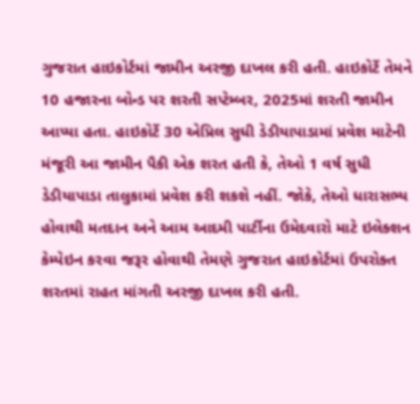ગુજરાત હાઇકોર્ટમાં જામીન અરજી દાખલ કરી હતી. હાઇકોર્ટે તેમને 10 હજારના બોન્ડ પર શરતી સપ્ટેમ્બર, 2025માં શરતી જામીન આપ્યા હતા. હાઇકોર્ટે 30 એપ્રિલ સુધી ડેડીયાપાડામાં પ્રવેશ માટેની મંજૂરી આ જામીન પૈકી એક શરત હતી કે, તેઓ 1 વર્ષ સુધી ડેડીયાપાડા તાલુકામાં પ્રવેશ કરી શકશે નહીં. જોકે, તેઓ ધારાસભ્ય હોવાથી મતદાન અને આમ આદમી પાર્ટીના ઉમેદવારો માટે ઇલેક્શન કેમ્પેઇન કરવા જરૂર હોવાથી તેમણે ગુજરાત હાઇકોર્ટમાં ઉપરોક્ત શરતમાં રાહત માંગતી અરજી દાખલ કરી હતી.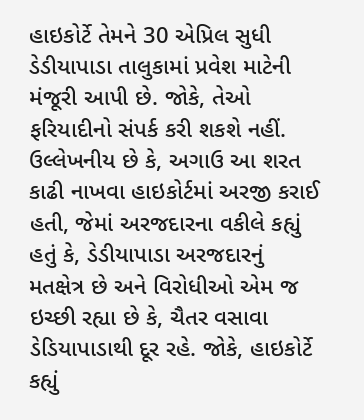હાઇકોર્ટે તેમને 30 એપ્રિલ સુધી ડેડીયાપાડા તાલુકામાં પ્રવેશ માટેની મંજૂરી આપી છે. જોકે, તેઓ ફરિયાદીનો સંપર્ક કરી શકશે નહીં. ઉલ્લેખનીય છે કે, અગાઉ આ શરત કાઢી નાખવા હાઇકોર્ટમાં અરજી કરાઈ હતી, જેમાં અરજદારના વકીલે કહ્યું હતું કે, ડેડીયાપાડા અરજદારનું મતક્ષેત્ર છે અને વિરોધીઓ એમ જ ઇચ્છી રહ્યા છે કે, ચૈતર વસાવા ડેડિયાપાડાથી દૂર રહે. જોકે, હાઇકોર્ટે કહ્યું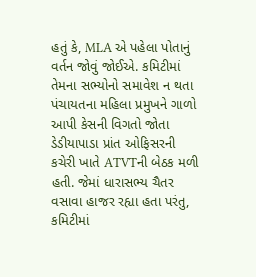હતું કે, MLA એ પહેલા પોતાનું વર્તન જોવું જોઈએ. કમિટીમાં તેમના સભ્યોનો સમાવેશ ન થતા પંચાયતના મહિલા પ્રમુખને ગાળો આપી કેસની વિગતો જોતા ડેડીયાપાડા પ્રાંત ઓફિસરની કચેરી ખાતે ATVTની બેઠક મળી હતી. જેમાં ધારાસભ્ય ચૈતર વસાવા હાજર રહ્યા હતા પરંતુ, કમિટીમાં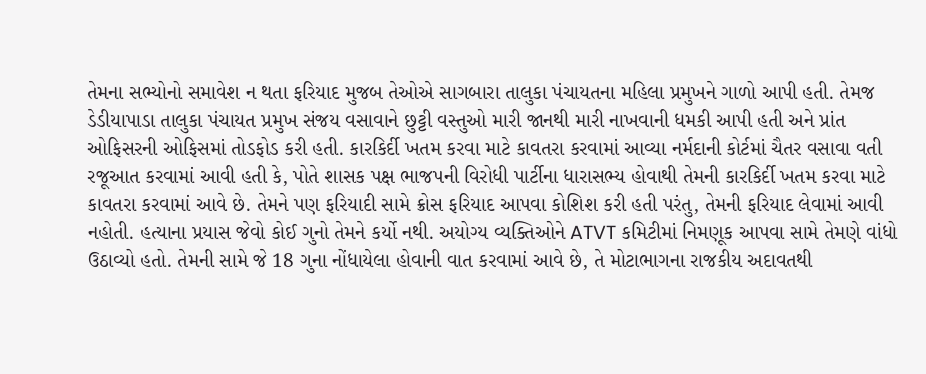તેમના સભ્યોનો સમાવેશ ન થતા ફરિયાદ મુજબ તેઓએ સાગબારા તાલુકા પંચાયતના મહિલા પ્રમુખને ગાળો આપી હતી. તેમજ ડેડીયાપાડા તાલુકા પંચાયત પ્રમુખ સંજય વસાવાને છુટ્ટી વસ્તુઓ મારી જાનથી મારી નાખવાની ધમકી આપી હતી અને પ્રાંત ઓફિસરની ઓફિસમાં તોડફોડ કરી હતી. કારકિર્દી ખતમ કરવા માટે કાવતરા કરવામાં આવ્યા નર્મદાની કોર્ટમાં ચૈતર વસાવા વતી રજૂઆત કરવામાં આવી હતી કે, પોતે શાસક પક્ષ ભાજપની વિરોધી પાર્ટીના ધારાસભ્ય હોવાથી તેમની કારકિર્દી ખતમ કરવા માટે કાવતરા કરવામાં આવે છે. તેમને પણ ફરિયાદી સામે ક્રોસ ફરિયાદ આપવા કોશિશ કરી હતી પરંતુ, તેમની ફરિયાદ લેવામાં આવી નહોતી. હત્યાના પ્રયાસ જેવો કોઈ ગુનો તેમને કર્યો નથી. અયોગ્ય વ્યક્તિઓને ATVT કમિટીમાં નિમણૂક આપવા સામે તેમણે વાંધો ઉઠાવ્યો હતો. તેમની સામે જે 18 ગુના નોંધાયેલા હોવાની વાત કરવામાં આવે છે, તે મોટાભાગના રાજકીય અદાવતથી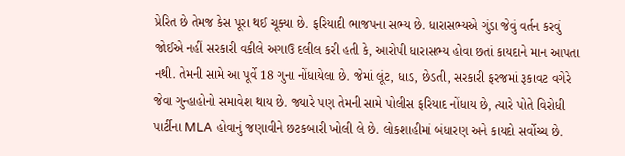પ્રેરિત છે તેમજ કેસ પૂરા થઈ ચૂક્યા છે. ફરિયાદી ભાજપના સભ્ય છે. ધારાસભ્યએ ગુંડા જેવું વર્તન કરવું જોઈએ નહીં સરકારી વકીલે અગાઉ દલીલ કરી હતી કે, આરોપી ધારાસભ્ય હોવા છતાં કાયદાને માન આપતા નથી. તેમની સામે આ પૂર્વે 18 ગુના નોંધાયેલા છે. જેમાં લૂંટ, ધાડ, છેડતી, સરકારી ફરજમાં રૂકાવટ વગેરે જેવા ગુન્હાહોનો સમાવેશ થાય છે. જ્યારે પણ તેમની સામે પોલીસ ફરિયાદ નોંધાય છે, ત્યારે પોતે વિરોધી પાર્ટીના MLA હોવાનું જણાવીને છટકબારી ખોલી લે છે. લોકશાહીમાં બંધારણ અને કાયદો સર્વોચ્ચ છે.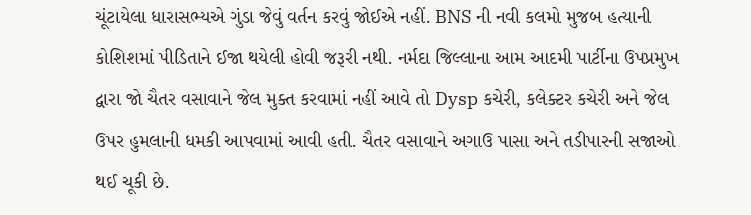ચૂંટાયેલા ધારાસભ્યએ ગુંડા જેવું વર્તન કરવું જોઈએ નહીં. BNS ની નવી કલમો મુજબ હત્યાની કોશિશમાં પીડિતાને ઈજા થયેલી હોવી જરૂરી નથી. નર્મદા જિલ્લાના આમ આદમી પાર્ટીના ઉપપ્રમુખ દ્વારા જો ચૈતર વસાવાને જેલ મુક્ત કરવામાં નહીં આવે તો Dysp કચેરી, કલેક્ટર કચેરી અને જેલ ઉપર હુમલાની ધમકી આપવામાં આવી હતી. ચૈતર વસાવાને અગાઉ પાસા અને તડીપારની સજાઓ થઈ ચૂકી છે.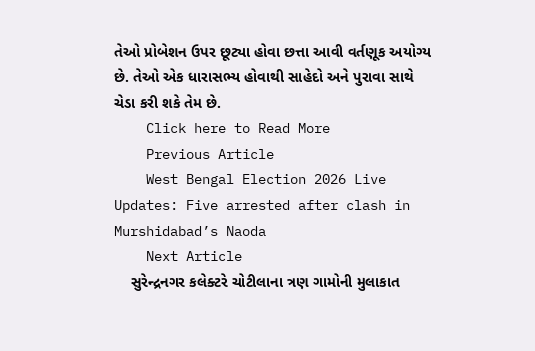તેઓ પ્રોબેશન ઉપર છૂટ્યા હોવા છત્તા આવી વર્તણૂક અયોગ્ય છે. તેઓ એક ધારાસભ્ય હોવાથી સાહેદો અને પુરાવા સાથે ચેડા કરી શકે તેમ છે.
    Click here to Read More
    Previous Article
    West Bengal Election 2026 Live Updates: Five arrested after clash in Murshidabad’s Naoda
    Next Article
    સુરેન્દ્રનગર કલેક્ટરે ચોટીલાના ત્રણ ગામોની મુલાકાત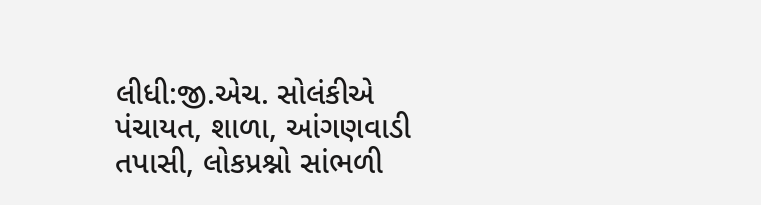લીધી:જી.એચ. સોલંકીએ પંચાયત, શાળા, આંગણવાડી તપાસી, લોકપ્રશ્નો સાંભળી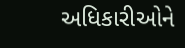અધિકારીઓને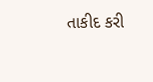તાકીદ કરી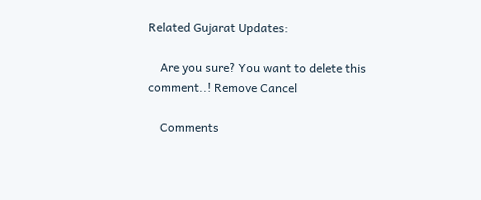Related Gujarat Updates:

    Are you sure? You want to delete this comment..! Remove Cancel

    Comments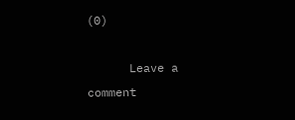(0)

      Leave a comment